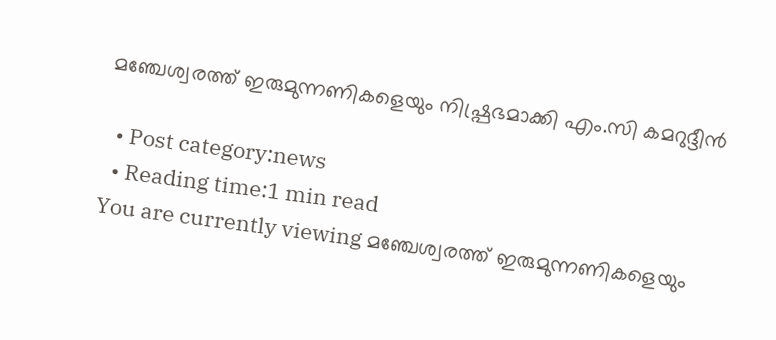മഞ്ചേശ്വരത്ത് ഇരുമുന്നണികളെയും നിഷ്പ്രഭമാക്കി എം.സി കമറുദ്ദീന്‍

  • Post category:news
  • Reading time:1 min read
You are currently viewing മഞ്ചേശ്വരത്ത് ഇരുമുന്നണികളെയും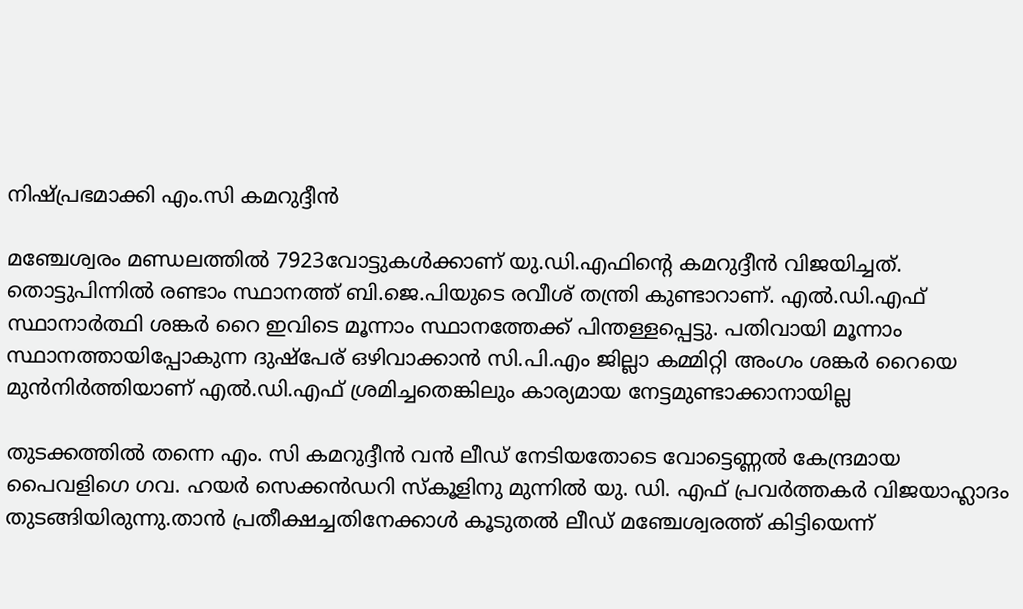നിഷ്പ്രഭമാക്കി എം.സി കമറുദ്ദീന്‍

മഞ്ചേശ്വരം മണ്ഡലത്തിൽ 7923വോട്ടുകള്‍ക്കാണ് യു.ഡി.എഫിന്‍റെ കമറുദ്ദീന്‍ വിജയിച്ചത്. തൊട്ടുപിന്നില്‍ രണ്ടാം സ്ഥാനത്ത് ബി.ജെ.പിയുടെ രവീശ് തന്ത്രി കുണ്ടാറാണ്. എല്‍.ഡി.എഫ് സ്ഥാനാര്‍ത്ഥി ശങ്കര്‍ റൈ ഇവിടെ മൂന്നാം സ്ഥാനത്തേക്ക് പിന്തള്ളപ്പെട്ടു. പതിവായി മൂന്നാം സ്ഥാനത്തായിപ്പോകുന്ന ദുഷ്പേര് ഒഴിവാക്കാൻ സി.പി.എം ജില്ലാ കമ്മിറ്റി അംഗം ശങ്കർ റൈയെ മുൻനിർത്തിയാണ് എൽ.ഡി.എഫ് ശ്രമിച്ചതെങ്കിലും കാര്യമായ നേട്ടമുണ്ടാക്കാനായില്ല

തുടക്കത്തില്‍ തന്നെ എം. സി കമറുദ്ദീന്‍ വന്‍ ലീഡ് നേടിയതോടെ വോട്ടെണ്ണല്‍ കേന്ദ്രമായ പൈവളിഗെ ഗവ. ഹയര്‍ സെക്കന്‍ഡറി സ്‌കൂളിനു മുന്നില്‍ യു. ഡി. എഫ് പ്രവര്‍ത്തകര്‍ വിജയാഹ്ലാദം തുടങ്ങിയിരുന്നു.താന്‍ പ്രതീക്ഷച്ചതിനേക്കാള്‍ കൂടുതല്‍ ലീഡ് മഞ്ചേശ്വരത്ത് കിട്ടിയെന്ന്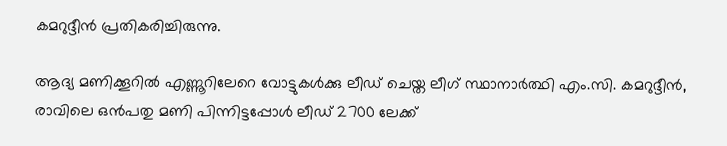കമറുദ്ദീന്‍ പ്രതികരിച്ചിരുന്നു.

ആദ്യ മണിക്കൂറിൽ എണ്ണൂറിലേറെ വോട്ടുകൾക്കു ലീഡ് ചെയ്ത ലീഗ് സ്ഥാനാർത്ഥി എം.സി. കമറുദ്ദീൻ, രാവിലെ ഒൻപതു മണി പിന്നിട്ടപ്പോൾ ലീഡ് 2700 ലേക്ക്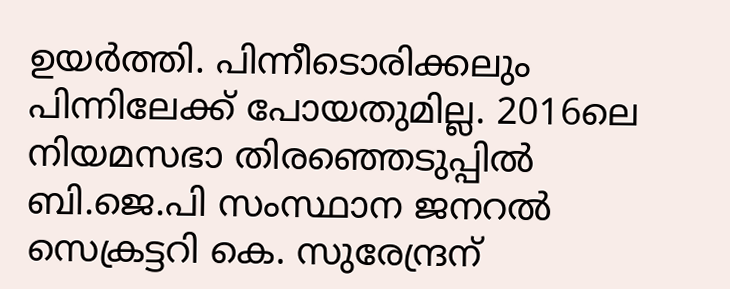ഉയർത്തി. പിന്നീടൊരിക്കലും പിന്നിലേക്ക് പോയതുമില്ല. 2016ലെ നിയമസഭാ തിരഞ്ഞെടുപ്പിൽ ബി.ജെ.പി സംസ്ഥാന ജനറൽ സെക്രട്ടറി കെ. സുരേന്ദ്രന്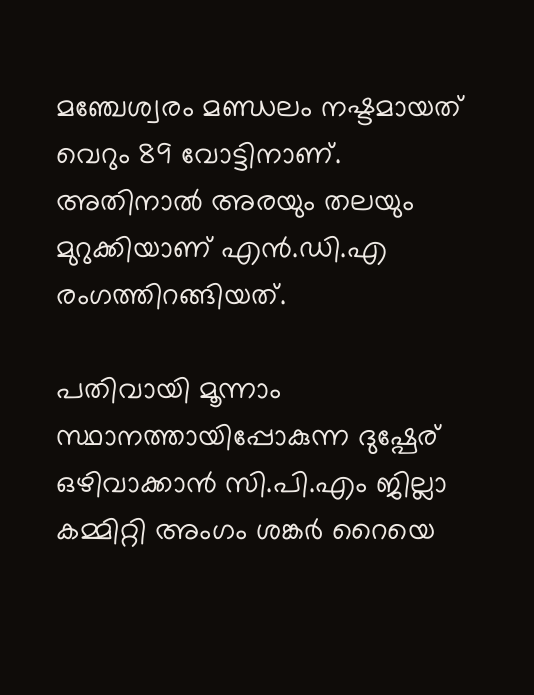മഞ്ചേശ്വരം മണ്ഡലം നഷ്ടമായത് വെറും 89 വോട്ടിനാണ്. അതിനാൽ അരയും തലയും മുറുക്കിയാണ് എൻ.ഡി.എ രംഗത്തിറങ്ങിയത്.

പതിവായി മൂന്നാം സ്ഥാനത്തായിപ്പോകുന്ന ദുഷ്പേര് ഒഴിവാക്കാൻ സി.പി.എം ജില്ലാ കമ്മിറ്റി അംഗം ശങ്കർ റൈയെ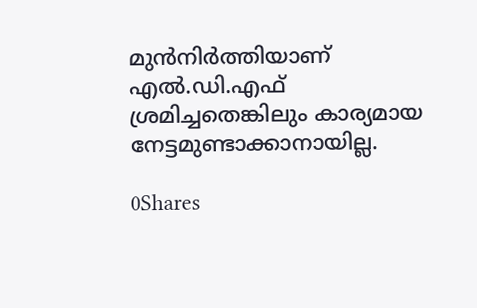മുൻനിർത്തിയാണ് എൽ.ഡി.എഫ് ശ്രമിച്ചതെങ്കിലും കാര്യമായ നേട്ടമുണ്ടാക്കാനായില്ല.

0Shares